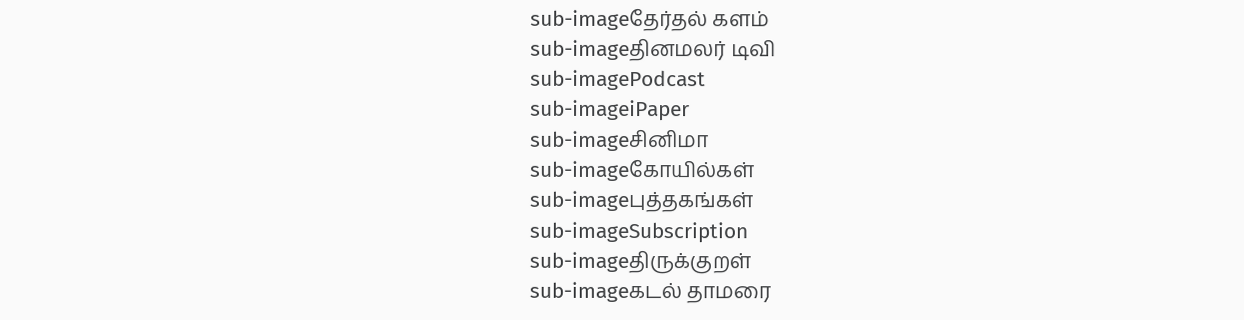sub-imageதேர்தல் களம்
sub-imageதினமலர் டிவி
sub-imagePodcast
sub-imageiPaper
sub-imageசினிமா
sub-imageகோயில்கள்
sub-imageபுத்தகங்கள்
sub-imageSubscription
sub-imageதிருக்குறள்
sub-imageகடல் தாமரை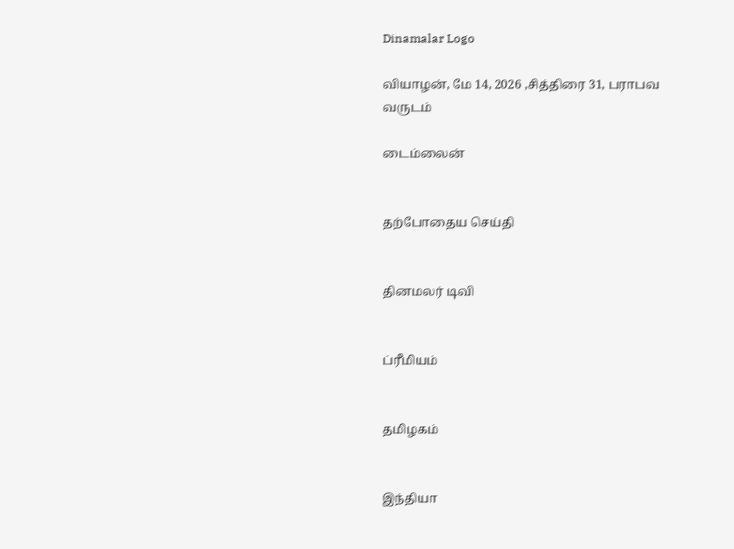Dinamalar Logo

வியாழன், மே 14, 2026 ,சித்திரை 31, பராபவ வருடம்

டைம்லைன்


தற்போதைய செய்தி


தினமலர் டிவி


ப்ரீமியம்


தமிழகம்


இந்தியா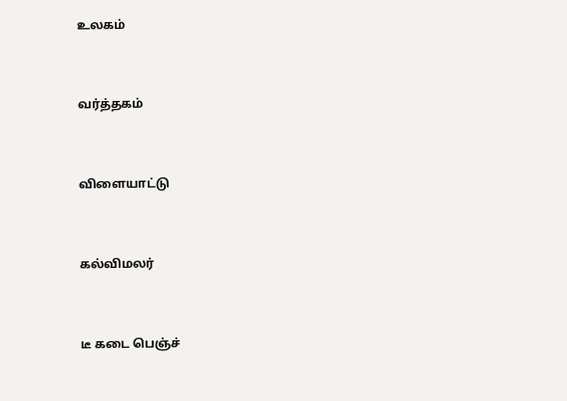உலகம்


வர்த்தகம்


விளையாட்டு


கல்விமலர்


டீ கடை பெஞ்ச்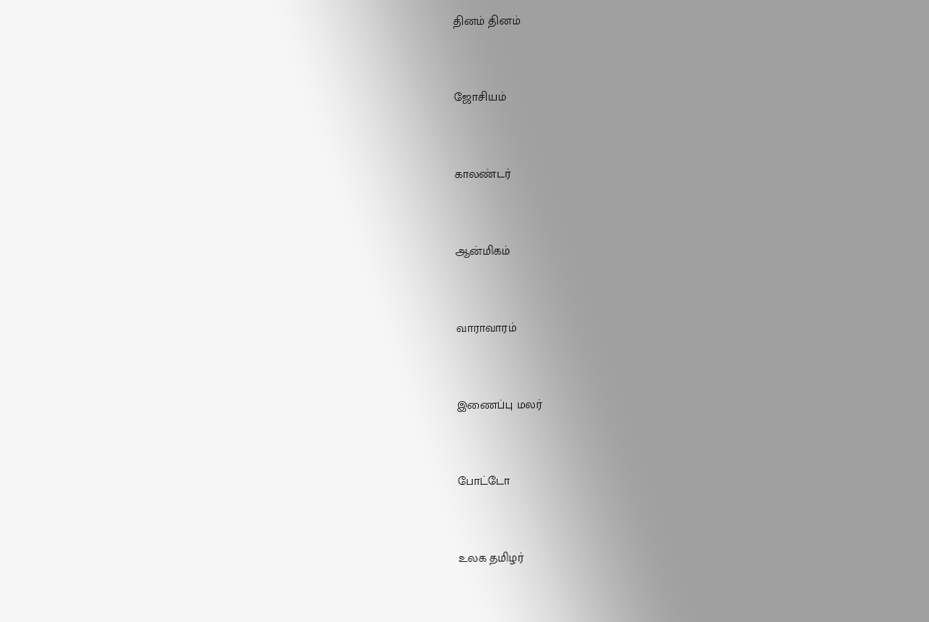தினம் தினம்


ஜோசியம்


காலண்டர்


ஆன்மிகம்


வாராவாரம்


இணைப்பு மலர்


போட்டோ


உலக தமிழர்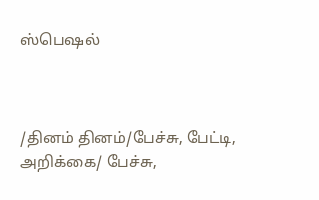ஸ்பெஷல்



/தினம் தினம்/பேச்சு, பேட்டி, அறிக்கை/ பேச்சு,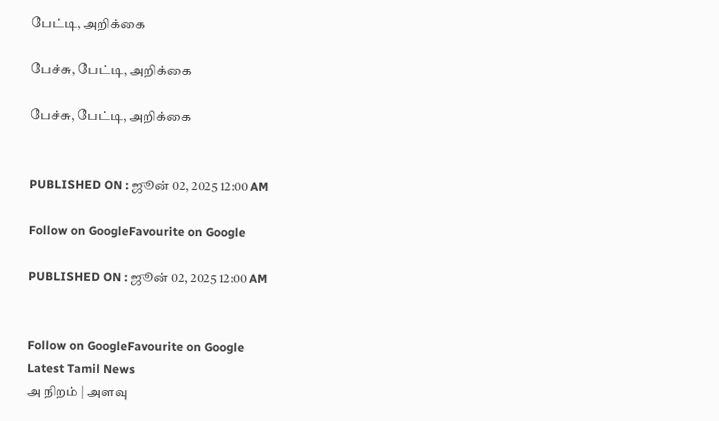பேட்டி, அறிக்கை

பேச்சு, பேட்டி, அறிக்கை

பேச்சு, பேட்டி, அறிக்கை


PUBLISHED ON : ஜூன் 02, 2025 12:00 AM

Follow on GoogleFavourite on Google

PUBLISHED ON : ஜூன் 02, 2025 12:00 AM


Follow on GoogleFavourite on Google
Latest Tamil News
அ நிறம் | அளவு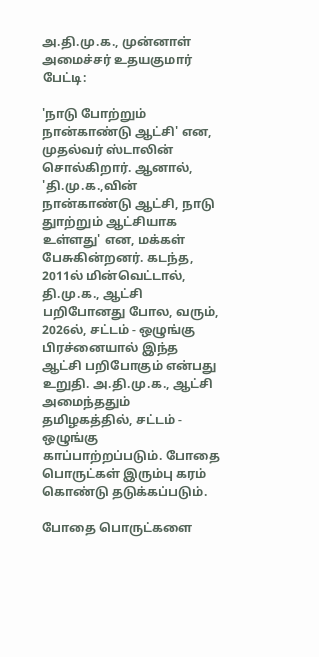அ.தி.மு.க., முன்னாள் அமைச்சர் உதயகுமார் பேட்டி:

'நாடு போற்றும் நான்காண்டு ஆட்சி' என, முதல்வர் ஸ்டாலின் சொல்கிறார். ஆனால், 'தி.மு.க.,வின் நான்காண்டு ஆட்சி, நாடு துாற்றும் ஆட்சியாக உள்ளது' என, மக்கள் பேசுகின்றனர். கடந்த, 2011ல் மின்வெட்டால், தி.மு.க., ஆட்சி பறிபோனது போல, வரும், 2026ல், சட்டம் - ஒழுங்கு பிரச்னையால் இந்த ஆட்சி பறிபோகும் என்பது உறுதி. அ.தி.மு.க., ஆட்சி அமைந்ததும் தமிழகத்தில், சட்டம் - ஒழுங்கு காப்பாற்றப்படும். போதை பொருட்கள் இரும்பு கரம் கொண்டு தடுக்கப்படும்.

போதை பொருட்களை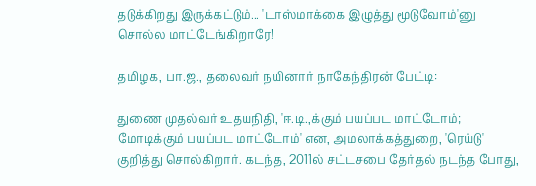தடுக்கிறது இருக்கட்டும்... 'டாஸ்மாக்கை இழுத்து மூடுவோம்'னு சொல்ல மாட்டேங்கிறாரே!

தமிழக, பா.ஜ., தலைவர் நயினார் நாகேந்திரன் பேட்டி:

துணை முதல்வர் உதயநிதி, 'ஈ.டி.,க்கும் பயப்பட மாட்டோம்; மோடிக்கும் பயப்பட மாட்டோம்' என, அமலாக்கத்துறை, 'ரெய்டு' குறித்து சொல்கிறார். கடந்த, 2011ல் சட்டசபை தேர்தல் நடந்த போது,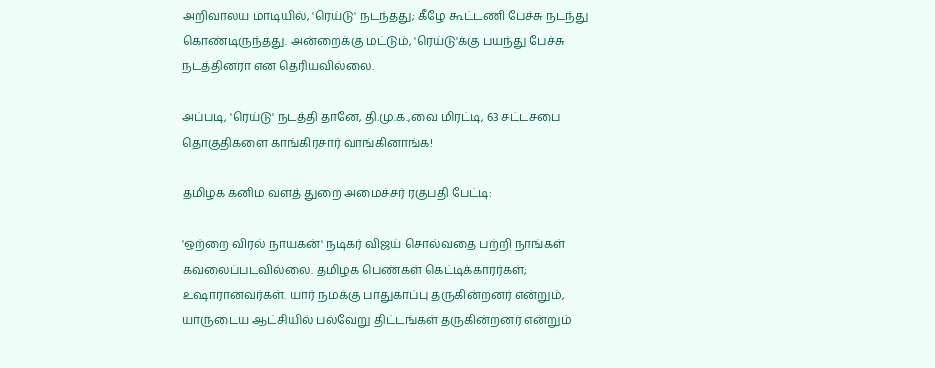அறிவாலய மாடியில், 'ரெய்டு' நடந்தது; கீழே கூட்டணி பேச்சு நடந்து கொண்டிருந்தது. அன்றைக்கு மட்டும், 'ரெய்டு'க்கு பயந்து பேச்சு நடத்தினரா என தெரியவில்லை.

அப்படி, 'ரெய்டு' நடத்தி தானே, தி.மு.க.,வை மிரட்டி, 63 சட்டசபை தொகுதிகளை காங்கிரசார் வாங்கினாங்க!

தமிழக கனிம வளத் துறை அமைச்சர் ரகுபதி பேட்டி:

'ஒற்றை விரல் நாயகன்' நடிகர் விஜய் சொல்வதை பற்றி நாங்கள் கவலைப்படவில்லை. தமிழக பெண்கள் கெட்டிக்காரர்கள்; உஷாரானவர்கள். யார் நமக்கு பாதுகாப்பு தருகின்றனர் என்றும், யாருடைய ஆட்சியில் பல்வேறு திட்டங்கள் தருகின்றனர் என்றும்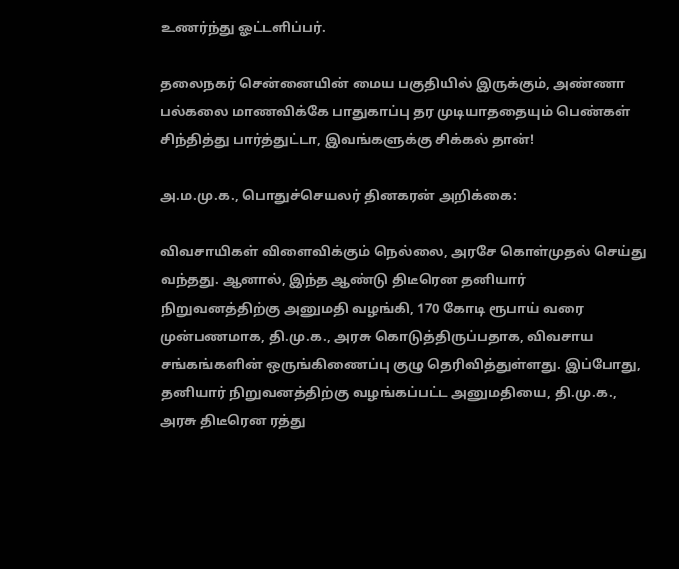உணர்ந்து ஓட்டளிப்பர்.

தலைநகர் சென்னையின் மைய பகுதியில் இருக்கும், அண்ணா பல்கலை மாணவிக்கே பாதுகாப்பு தர முடியாததையும் பெண்கள் சிந்தித்து பார்த்துட்டா, இவங்களுக்கு சிக்கல் தான்!

அ.ம.மு.க., பொதுச்செயலர் தினகரன் அறிக்கை:

விவசாயிகள் விளைவிக்கும் நெல்லை, அரசே கொள்முதல் செய்து வந்தது. ஆனால், இந்த ஆண்டு திடீரென தனியார் நிறுவனத்திற்கு அனுமதி வழங்கி, 170 கோடி ரூபாய் வரை முன்பணமாக, தி.மு.க., அரசு கொடுத்திருப்பதாக, விவசாய சங்கங்களின் ஒருங்கிணைப்பு குழு தெரிவித்துள்ளது. இப்போது, தனியார் நிறுவனத்திற்கு வழங்கப்பட்ட அனுமதியை, தி.மு.க., அரசு திடீரென ரத்து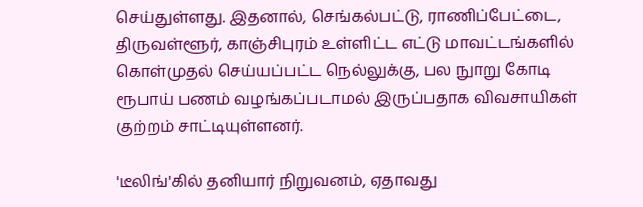செய்துள்ளது. இதனால், செங்கல்பட்டு, ராணிப்பேட்டை, திருவள்ளூர், காஞ்சிபுரம் உள்ளிட்ட எட்டு மாவட்டங்களில் கொள்முதல் செய்யப்பட்ட நெல்லுக்கு, பல நுாறு கோடி ரூபாய் பணம் வழங்கப்படாமல் இருப்பதாக விவசாயிகள் குற்றம் சாட்டியுள்ளனர்.

'டீலிங்'கில் தனியார் நிறுவனம், ஏதாவது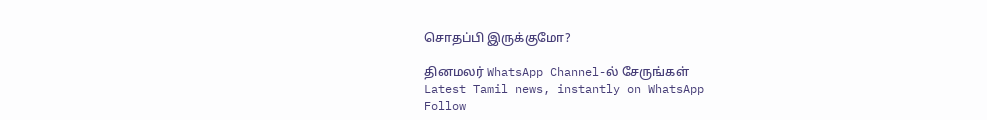சொதப்பி இருக்குமோ?

தினமலர் WhatsApp Channel-ல் சேருங்கள்
Latest Tamil news, instantly on WhatsApp
Follow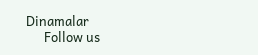Dinamalar
      Follow us